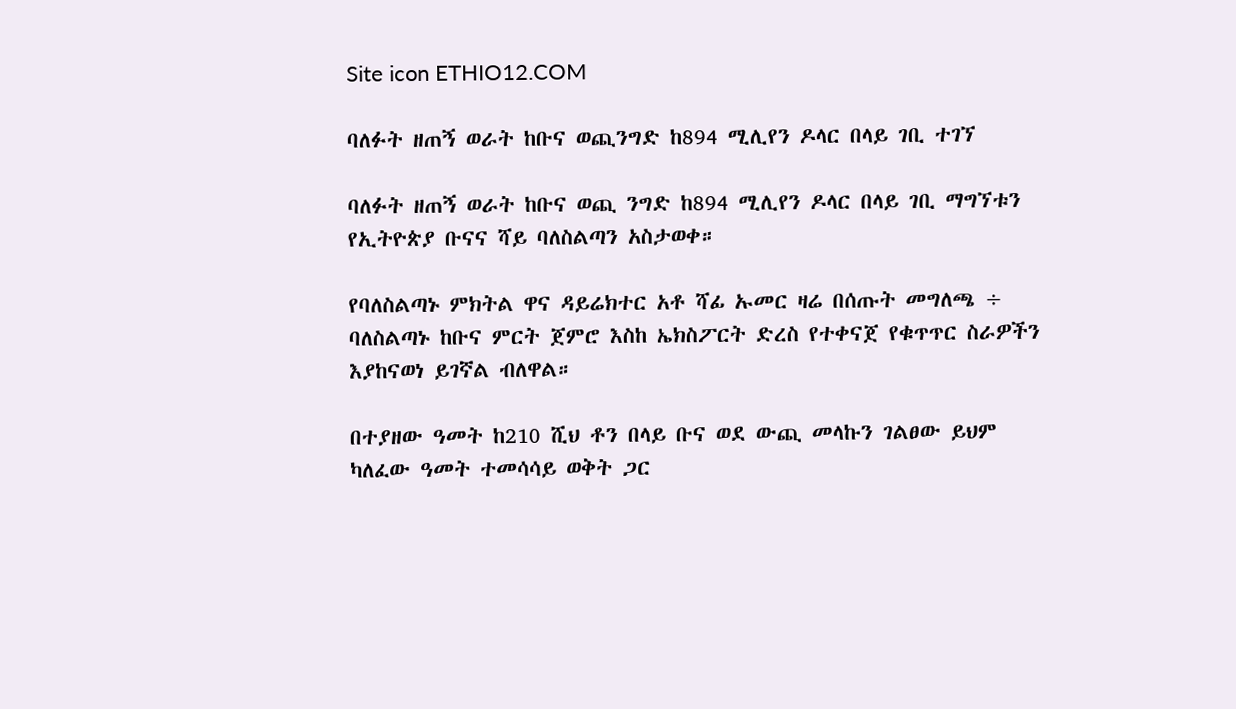Site icon ETHIO12.COM

ባለፉት ዘጠኝ ወራት ከቡና ወጪንግድ ከ894 ሚሊየን ዶላር በላይ ገቢ ተገኘ

ባለፉት ዘጠኝ ወራት ከቡና ወጪ ንግድ ከ894 ሚሊየን ዶላር በላይ ገቢ ማግኘቱን የኢትዮጵያ ቡናና ሻይ ባለስልጣን አስታወቀ።

የባለስልጣኑ ምክትል ዋና ዳይሬክተር አቶ ሻፊ ኡመር ዛሬ በሰጡት መግለጫ ÷ ባለስልጣኑ ከቡና ምርት ጀምሮ እስከ ኤክስፖርት ድረስ የተቀናጀ የቁጥጥር ስራዎችን እያከናወነ ይገኛል ብለዋል።

በተያዘው ዓመት ከ210 ሺህ ቶን በላይ ቡና ወደ ውጪ መላኩን ገልፀው ይህም ካለፈው ዓመት ተመሳሳይ ወቅት ጋር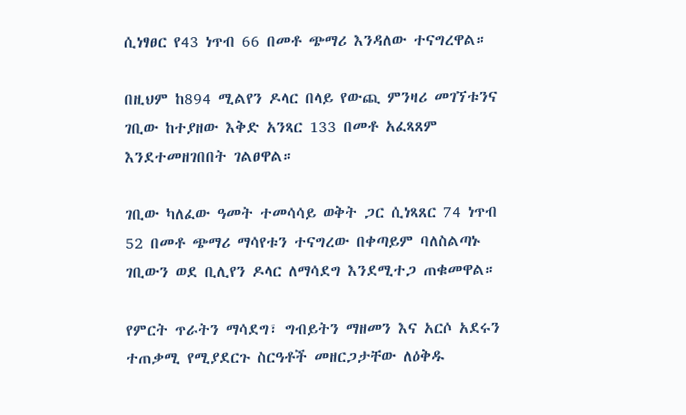ሲነፃፀር የ43 ነጥብ 66 በመቶ ጭማሪ እንዳለው ተናግረዋል።

በዚህም ከ894 ሚልየን ዶላር በላይ የውጪ ምንዛሪ መገኘቱንና ገቢው ከተያዘው እቅድ አንጻር 133 በመቶ አፈጻጸም እንደተመዘገበበት ገልፀዋል።

ገቢው ካለፈው ዓመት ተመሳሳይ ወቅት ጋር ሲነጻጸር 74 ነጥብ 52 በመቶ ጭማሪ ማሳየቱን ተናግረው በቀጣይም ባለስልጣኑ ገቢውን ወደ ቢሊየን ዶላር ለማሳደግ እንደሚተጋ ጠቁመዋል።

የምርት ጥራትን ማሳደግ፣ ግብይትን ማዘመን እና አርሶ አደሩን ተጠቃሚ የሚያደርጉ ስርዓቶች መዘርጋታቸው ለዕቅዱ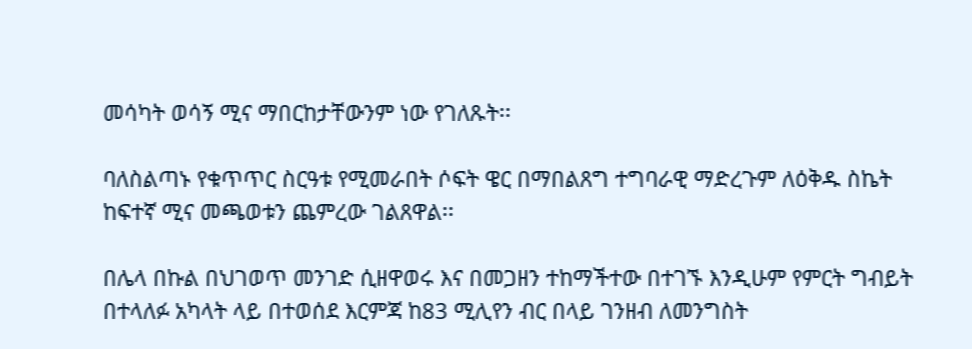መሳካት ወሳኝ ሚና ማበርከታቸውንም ነው የገለጹት፡፡

ባለስልጣኑ የቁጥጥር ስርዓቱ የሚመራበት ሶፍት ዌር በማበልጸግ ተግባራዊ ማድረጉም ለዕቅዱ ስኬት ከፍተኛ ሚና መጫወቱን ጨምረው ገልጸዋል፡፡

በሌላ በኩል በህገወጥ መንገድ ሲዘዋወሩ እና በመጋዘን ተከማችተው በተገኙ እንዲሁም የምርት ግብይት በተላለፉ አካላት ላይ በተወሰደ እርምጃ ከ83 ሚሊየን ብር በላይ ገንዘብ ለመንግስት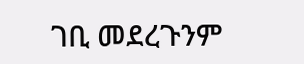ገቢ መደረጉንም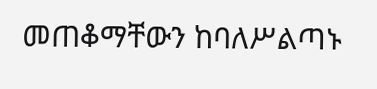መጠቆማቸውን ከባለሥልጣኑ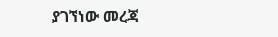ያገኘነው መረጃ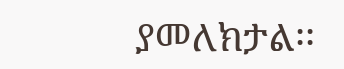ያመለክታል፡፡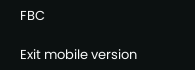FBC

Exit mobile version